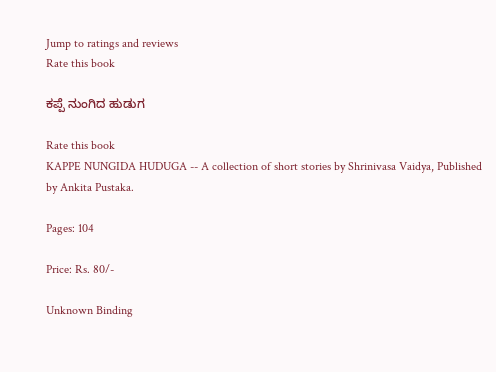Jump to ratings and reviews
Rate this book

ಕಪ್ಪೆ ನುಂಗಿದ ಹುಡುಗ

Rate this book
KAPPE NUNGIDA HUDUGA -- A collection of short stories by Shrinivasa Vaidya, Published by Ankita Pustaka.

Pages: 104

Price: Rs. 80/-

Unknown Binding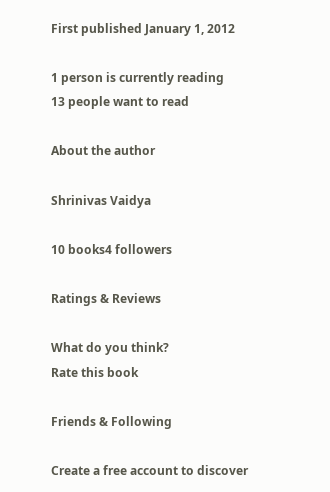First published January 1, 2012

1 person is currently reading
13 people want to read

About the author

Shrinivas Vaidya

10 books4 followers

Ratings & Reviews

What do you think?
Rate this book

Friends & Following

Create a free account to discover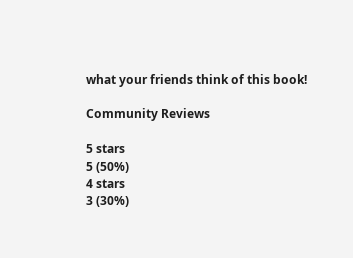what your friends think of this book!

Community Reviews

5 stars
5 (50%)
4 stars
3 (30%)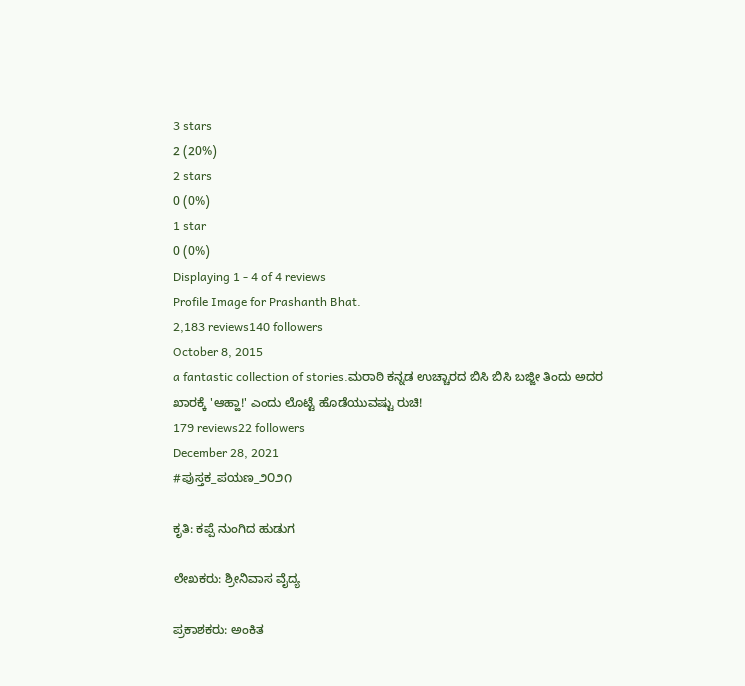3 stars
2 (20%)
2 stars
0 (0%)
1 star
0 (0%)
Displaying 1 - 4 of 4 reviews
Profile Image for Prashanth Bhat.
2,183 reviews140 followers
October 8, 2015
a fantastic collection of stories.ಮರಾಠಿ ಕನ್ನಡ ಉಚ್ಚಾರದ ಬಿಸಿ ಬಿಸಿ ಬಜ್ಜೀ ತಿಂದು ಅದರ ಖಾರಕ್ಕೆ 'ಆಹ್ಹಾ!' ಎಂದು ಲೊಟ್ಟೆ ಹೊಡೆಯುವಷ್ಟು ರುಚಿ!
179 reviews22 followers
December 28, 2021
#ಪುಸ್ತಕ_ಪಯಣ_೨೦೨೧

ಕೃತಿ: ಕಪ್ಪೆ ನುಂಗಿದ ಹುಡುಗ

ಲೇಖಕರು: ಶ್ರೀನಿವಾಸ ವೈದ್ಯ

ಪ್ರಕಾಶಕರು: ಅಂಕಿತ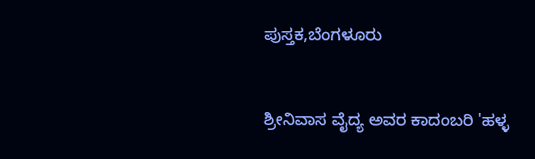ಪುಸ್ತಕ,ಬೆಂಗಳೂರು


ಶ್ರೀನಿವಾಸ ವೈದ್ಯ ಅವರ ಕಾದಂಬರಿ 'ಹಳ್ಳ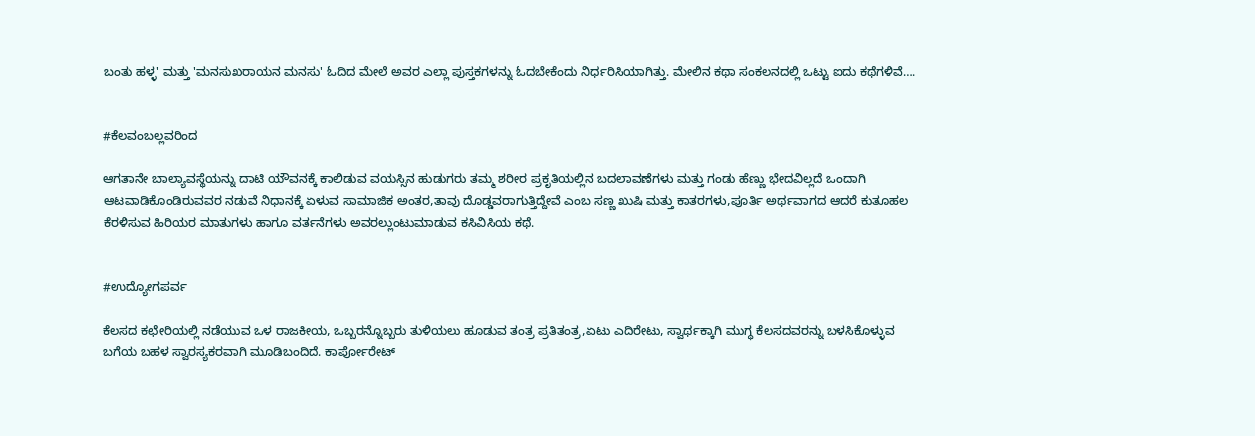ಬಂತು ಹಳ್ಳ' ಮತ್ತು 'ಮನಸುಖರಾಯನ ಮನಸು' ಓದಿದ ಮೇಲೆ ಅವರ ಎಲ್ಲಾ ಪುಸ್ತಕಗಳನ್ನು ಓದಬೇಕೆಂದು ನಿರ್ಧರಿಸಿಯಾಗಿತ್ತು. ಮೇಲಿನ ಕಥಾ ಸಂಕಲನದಲ್ಲಿ ಒಟ್ಟು ಐದು ಕಥೆಗಳಿವೆ….


#ಕೆಲವಂಬಲ್ಲವರಿಂದ

ಆಗತಾನೇ ಬಾಲ್ಯಾವಸ್ಥೆಯನ್ನು ದಾಟಿ ಯೌವನಕ್ಕೆ ಕಾಲಿಡುವ ವಯಸ್ಸಿನ ಹುಡುಗರು ತಮ್ಮ ಶರೀರ ಪ್ರಕೃತಿಯಲ್ಲಿನ ಬದಲಾವಣೆಗಳು ಮತ್ತು ಗಂಡು ಹೆಣ್ಣು ಭೇದವಿಲ್ಲದೆ ಒಂದಾಗಿ ಆಟವಾಡಿಕೊಂಡಿರುವವರ ನಡುವೆ ನಿಧಾನಕ್ಕೆ ಏಳುವ ಸಾಮಾಜಿಕ ಅಂತರ,ತಾವು ದೊಡ್ಡವರಾಗುತ್ತಿದ್ದೇವೆ ಎಂಬ ಸಣ್ಣ ಖುಷಿ ಮತ್ತು ಕಾತರಗಳು,ಪೂರ್ತಿ ಅರ್ಥವಾಗದ ಆದರೆ ಕುತೂಹಲ ಕೆರಳಿಸುವ ಹಿರಿಯರ ಮಾತುಗಳು ಹಾಗೂ ವರ್ತನೆಗಳು ಅವರಲ್ಲುಂಟುಮಾಡುವ ಕಸಿವಿಸಿಯ ಕಥೆ.


#ಉದ್ಯೋಗಪರ್ವ

ಕೆಲಸದ ಕಛೇರಿಯಲ್ಲಿ ನಡೆಯುವ ಒಳ ರಾಜಕೀಯ, ಒಬ್ಬರನ್ನೊಬ್ಬರು ತುಳಿಯಲು ಹೂಡುವ ತಂತ್ರ ಪ್ರತಿತಂತ್ರ,ಏಟು ಎದಿರೇಟು, ಸ್ವಾರ್ಥಕ್ಕಾಗಿ ಮುಗ್ಧ ಕೆಲಸದವರನ್ನು ಬಳಸಿಕೊಳ್ಳುವ ಬಗೆಯ ಬಹಳ ಸ್ವಾರಸ್ಯಕರವಾಗಿ ಮೂಡಿಬಂದಿದೆ. ಕಾರ್ಪೋರೇಟ್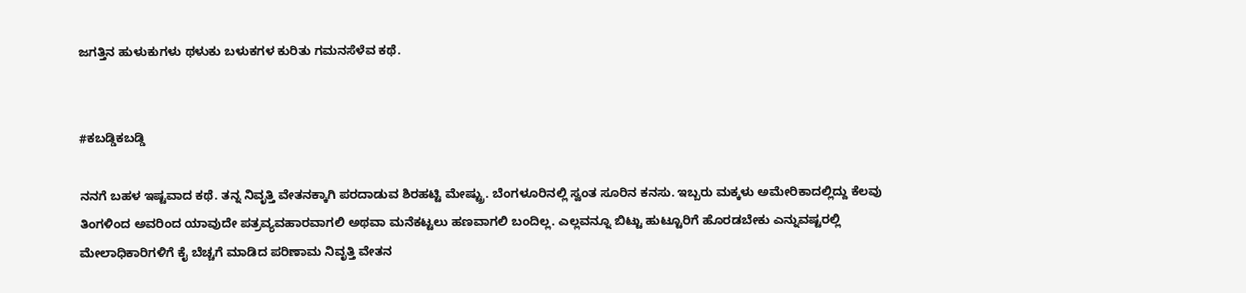ಜಗತ್ತಿನ ಹುಳುಕುಗಳು ಥಳುಕು ಬಳುಕಗಳ ಕುರಿತು ಗಮನಸೆಳೆವ ಕಥೆ.


#ಕಬಡ್ಡಿಕಬಡ್ಡಿ

ನನಗೆ ಬಹಳ ಇಷ್ಟವಾದ ಕಥೆ. ತನ್ನ ನಿವೃತ್ತಿ ವೇತನಕ್ಕಾಗಿ ಪರದಾಡುವ ಶಿರಹಟ್ಟಿ ಮೇಷ್ಟ್ರು. ಬೆಂಗಳೂರಿನಲ್ಲಿ ಸ್ವಂತ ಸೂರಿನ ಕನಸು. ಇಬ್ಬರು ಮಕ್ಕಳು ಅಮೇರಿಕಾದಲ್ಲಿದ್ದು ಕೆಲವು ತಿಂಗಳಿಂದ ಅವರಿಂದ ಯಾವುದೇ ಪತ್ರವ್ಯವಹಾರವಾಗಲಿ ಅಥವಾ ಮನೆಕಟ್ಟಲು ಹಣವಾಗಲಿ ಬಂದಿಲ್ಲ. ಎಲ್ಲವನ್ನೂ ಬಿಟ್ಟು ಹುಟ್ಟೂರಿಗೆ ಹೊರಡಬೇಕು ಎನ್ನುವಷ್ಟರಲ್ಲಿ ಮೇಲಾಧಿಕಾರಿಗಳಿಗೆ ಕೈ ಬೆಚ್ಚಗೆ ಮಾಡಿದ ಪರಿಣಾಮ ನಿವೃತ್ತಿ ವೇತನ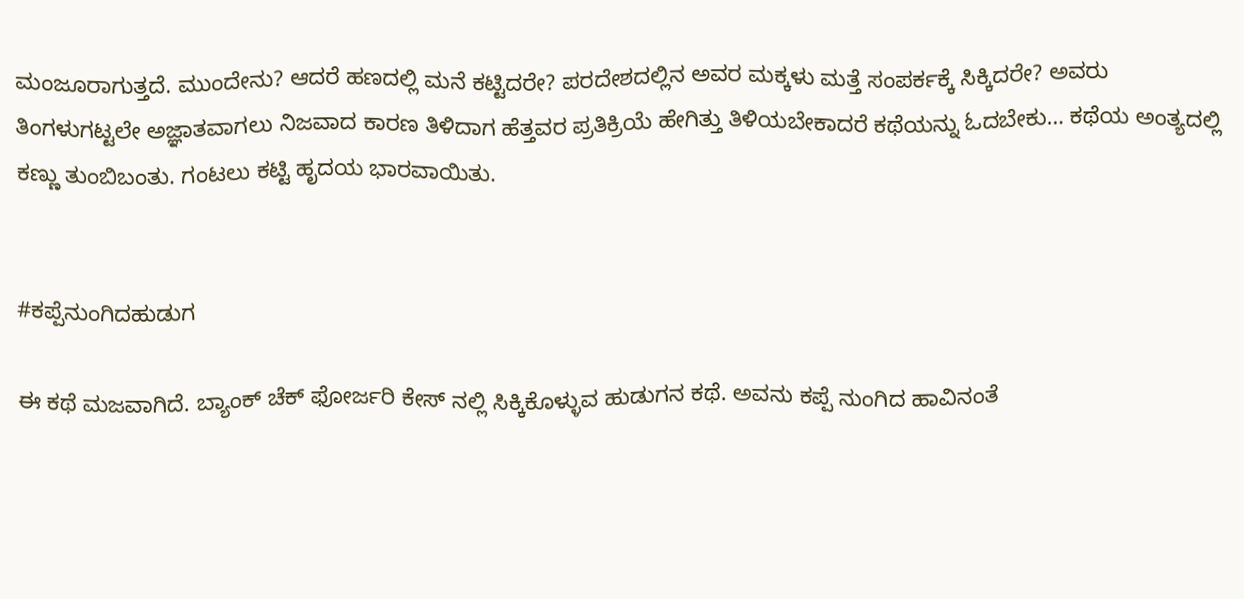ಮಂಜೂರಾಗುತ್ತದೆ. ಮುಂದೇನು? ಆದರೆ ಹಣದಲ್ಲಿ ಮನೆ ಕಟ್ಟಿದರೇ? ಪರದೇಶದಲ್ಲಿನ ಅವರ ಮಕ್ಕಳು ಮತ್ತೆ ಸಂಪರ್ಕಕ್ಕೆ ಸಿಕ್ಕಿದರೇ? ಅವರು ತಿಂಗಳುಗಟ್ಟಲೇ ಅಜ್ಞಾತವಾಗಲು ನಿಜವಾದ ಕಾರಣ ತಿಳಿದಾಗ ಹೆತ್ತವರ ಪ್ರತಿಕ್ರಿಯೆ ಹೇಗಿತ್ತು ತಿಳಿಯಬೇಕಾದರೆ ಕಥೆಯನ್ನು ಓದಬೇಕು… ಕಥೆಯ ಅಂತ್ಯದಲ್ಲಿ ಕಣ್ಣು ತುಂಬಿಬಂತು. ಗಂಟಲು ಕಟ್ಟಿ ಹೃದಯ ಭಾರವಾಯಿತು.


#ಕಪ್ಪೆನುಂಗಿದಹುಡುಗ

ಈ ಕಥೆ ಮಜವಾಗಿದೆ. ಬ್ಯಾಂಕ್ ಚೆಕ್ ಫೋರ್ಜರಿ ಕೇಸ್ ನಲ್ಲಿ ಸಿಕ್ಕಿಕೊಳ್ಳುವ ಹುಡುಗನ ಕಥೆ. ಅವನು ಕಪ್ಪೆ ನುಂಗಿದ ಹಾವಿನಂತೆ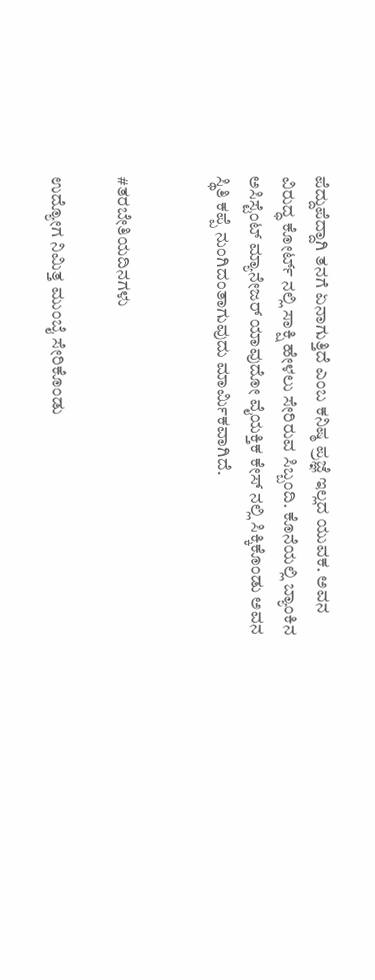ಪೆದ್ದುಪೆದ್ದಾಗಿ ತನಗೆ ಏನಾಗುತ್ತಿದೆ ಎಂಬ ಕನಿಷ್ಠ ಪ್ರಜ್ಞೆ ಇಲ್ಲದ ಯುವಕ. ಅವನ ವಿರುದ್ಧ ಕೋರ್ಟ್ ನಲ್ಲಿ ಸಾಕ್ಷಿ ಹೇಳಲು ಸೇರಿರುವ ಸಿಬ್ಬಂದಿ. ಕೊನೆಯಲ್ಲಿ ಬ್ಯಾಂಕಿನ ಅಸಿಸ್ಟೆಂಟ್ ಮ್ಯಾನೇಜರ್ ಯಾವುದೋ ವೈಯಕ್ತಿಕ ಕೇಸ್ ನಲ್ಲಿ ಸಿಕ್ಕಿಕೊಂಡು ಅವನ ಸ್ಥಿತಿ ಕಪ್ಪೆ ನುಂಗಿದಂತಾಗುವುದು ಮಾರ್ಮಿಕವಾಗಿದೆ.


#ತರಬೇತಿಯದಿನಗಳು

ಉದ್ಯೋಗ ನಿಮಿತ್ತ ಮುಂಬೈ ಸೇರಿಕೊಂಡು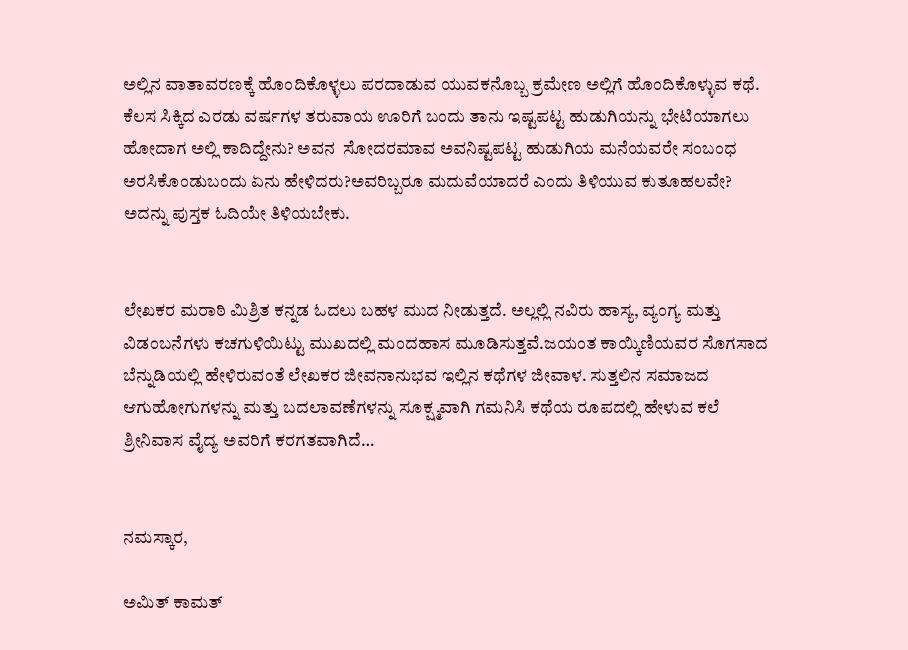ಅಲ್ಲಿನ ವಾತಾವರಣಕ್ಕೆ ಹೊಂದಿಕೊಳ್ಳಲು ಪರದಾಡುವ ಯುವಕನೊಬ್ಬ ಕ್ರಮೇಣ ಅಲ್ಲಿಗೆ ಹೊಂದಿಕೊಳ್ಳುವ ಕಥೆ. ಕೆಲಸ ಸಿಕ್ಕಿದ ಎರಡು ವರ್ಷಗಳ ತರುವಾಯ ಊರಿಗೆ ಬಂದು ತಾನು ಇಷ್ಟಪಟ್ಟ ಹುಡುಗಿಯನ್ನು ಭೇಟಿಯಾಗಲು ಹೋದಾಗ ಅಲ್ಲಿ ಕಾದಿದ್ದೇನು? ಅವನ  ಸೋದರಮಾವ ಅವನಿಷ್ಟಪಟ್ಟ ಹುಡುಗಿಯ ಮನೆಯವರೇ ಸಂಬಂಧ ಅರಸಿಕೊಂಡುಬಂದು ಏನು ಹೇಳಿದರು?ಅವರಿಬ್ಬರೂ ಮದುವೆಯಾದರೆ ಎಂದು ತಿಳಿಯುವ ಕುತೂಹಲವೇ? ಅದನ್ನು ಪುಸ್ತಕ ಓದಿಯೇ ತಿಳಿಯಬೇಕು.


ಲೇಖಕರ ಮರಾಠಿ ಮಿಶ್ರಿತ ಕನ್ನಡ ಓದಲು ಬಹಳ ಮುದ ನೀಡುತ್ತದೆ. ಅಲ್ಲಲ್ಲಿ ನವಿರು ಹಾಸ್ಯ, ವ್ಯಂಗ್ಯ ಮತ್ತು ವಿಡಂಬನೆಗಳು ಕಚಗುಳಿಯಿಟ್ಟು ಮುಖದಲ್ಲಿ ಮಂದಹಾಸ ಮೂಡಿಸುತ್ತವೆ.ಜಯಂತ ಕಾಯ್ಕಿಣಿಯವರ ಸೊಗಸಾದ ಬೆನ್ನುಡಿಯಲ್ಲಿ ಹೇಳಿರುವಂತೆ ಲೇಖಕರ ಜೀವನಾನುಭವ ಇಲ್ಲಿನ ಕಥೆಗಳ ಜೀವಾಳ. ಸುತ್ತಲಿನ ಸಮಾಜದ ಆಗುಹೋಗುಗಳನ್ನು ಮತ್ತು ಬದಲಾವಣೆಗಳನ್ನು ಸೂಕ್ಷ್ಮವಾಗಿ ಗಮನಿಸಿ ಕಥೆಯ ರೂಪದಲ್ಲಿ ಹೇಳುವ ಕಲೆ ಶ್ರೀನಿವಾಸ ವೈದ್ಯ ಅವರಿಗೆ ಕರಗತವಾಗಿದೆ…


ನಮಸ್ಕಾರ,

ಅಮಿತ್ ಕಾಮತ್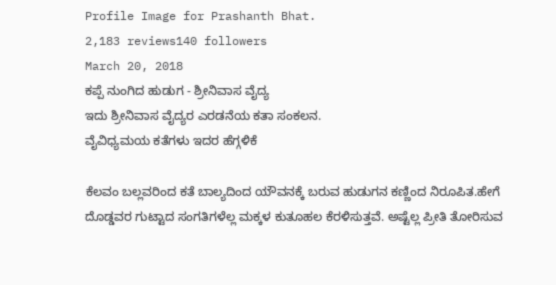Profile Image for Prashanth Bhat.
2,183 reviews140 followers
March 20, 2018
ಕಪ್ಪೆ ನುಂಗಿದ ಹುಡುಗ - ಶ್ರೀನಿವಾಸ ವೈದ್ಯ
ಇದು ಶ್ರೀನಿವಾಸ ವೈದ್ಯರ ಎರಡನೆಯ ಕತಾ ಸಂಕಲನ.
ವೈವಿಧ್ಯಮಯ ಕತೆಗಳು ಇದರ ಹೆಗ್ಗಳಿಕೆ

ಕೆಲವಂ‌ ಬಲ್ಲವರಿಂದ ಕತೆ ಬಾಲ್ಯದಿಂದ ಯೌವನಕ್ಕೆ ಬರುವ ಹುಡುಗನ ಕಣ್ಣಿಂದ ನಿರೂಪಿತ.ಹೇಗೆ ದೊಡ್ಡವರ ಗುಟ್ಟಾದ ಸಂಗತಿಗಳೆಲ್ಲ ಮಕ್ಕಳ ಕುತೂಹಲ ಕೆರಳಿಸುತ್ತವೆ. ಅಷ್ಟೆಲ್ಲ ಪ್ರೀತಿ ತೋರಿಸುವ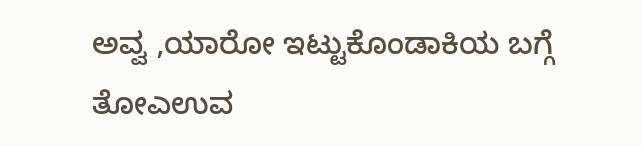ಅವ್ವ ,ಯಾರೋ ಇಟ್ಟುಕೊಂಡಾಕಿಯ ಬಗ್ಗೆ ತೋಎಉವ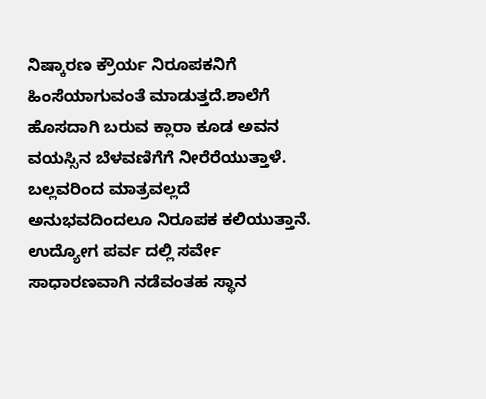ನಿಷ್ಕಾರಣ ಕ್ರೌರ್ಯ ನಿರೂಪಕನಿಗೆ ಹಿಂಸೆಯಾಗುವಂತೆ ಮಾಡುತ್ತದೆ.ಶಾಲೆಗೆ ಹೊಸದಾಗಿ ಬರುವ ಕ್ಲಾರಾ ಕೂಡ ಅವನ ವಯಸ್ಸಿನ ಬೆಳವಣಿಗೆಗೆ ನೀರೆರೆಯುತ್ತಾಳೆ. ಬಲ್ಲವರಿಂದ ಮಾತ್ರವಲ್ಲದೆ ಅನುಭವದಿಂದಲೂ ನಿರೂಪಕ‌ ಕಲಿಯುತ್ತಾನೆ.
ಉದ್ಯೋಗ ಪರ್ವ ದಲ್ಲಿ ಸರ್ವೇ ಸಾಧಾರಣವಾಗಿ ನಡೆವಂತಹ ಸ್ಥಾನ‌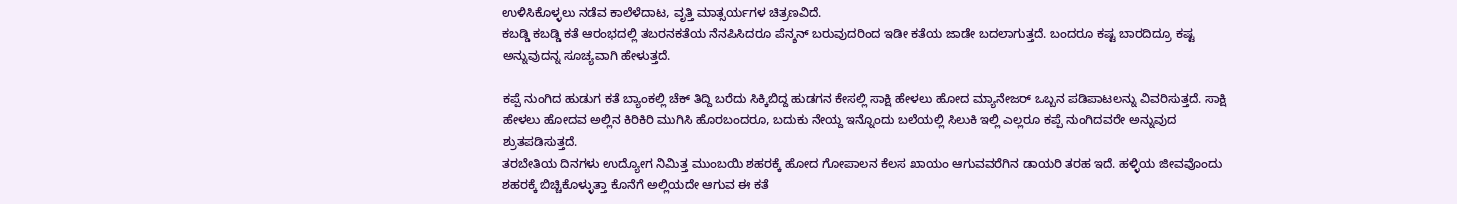ಉಳಿಸಿಕೊಳ್ಳಲು ನಡೆವ ಕಾಲೆಳೆದಾಟ, ವೃತ್ತಿ ಮಾತ್ಸರ್ಯಗಳ ಚಿತ್ರಣವಿದೆ.
ಕಬಡ್ಡಿ ಕಬಡ್ಡಿ ಕತೆ ಆರಂಭದಲ್ಲಿ ತಬರನ‌ಕತೆಯ ನೆನಪಿಸಿದರೂ ಪೆನ್ಶನ್ ಬರುವುದರಿಂದ ಇಡೀ ಕತೆಯ ಜಾಡೇ ಬದಲಾಗುತ್ತದೆ. ಬಂದರೂ ಕಷ್ಟ ಬಾರದಿದ್ರೂ ಕಷ್ಟ ಅನ್ನುವುದನ್ನ ಸೂಚ್ಯವಾಗಿ ಹೇಳುತ್ತದೆ.

ಕಪ್ಪೆ ‌ನುಂಗಿದ ಹುಡುಗ ಕತೆ ಬ್ಯಾಂಕಲ್ಲಿ ಚೆಕ್ ತಿದ್ದಿ ಬರೆದು ಸಿಕ್ಕಿಬಿದ್ದ ಹುಡಗನ‌ ಕೇಸಲ್ಲಿ ಸಾಕ್ಷಿ ಹೇಳಲು ಹೋದ ಮ್ಯಾನೇಜರ್ ಒಬ್ಬನ‌ ಪಡಿಪಾಟಲನ್ನು ವಿವರಿಸುತ್ತದೆ. ಸಾಕ್ಷಿ ಹೇಳಲು ಹೋದವ ಅಲ್ಲಿನ ಕಿರಿಕಿರಿ ಮುಗಿಸಿ ಹೊರಬಂದರೂ, ಬದುಕು‌ ನೇಯ್ದ ಇನ್ನೊಂದು ಬಲೆಯಲ್ಲಿ ಸಿಲುಕಿ ಇಲ್ಲಿ ಎಲ್ಲರೂ ಕಪ್ಪೆ ನುಂಗಿದವರೇ ಅನ್ನುವುದ ಶ್ರುತಪಡಿಸುತ್ತದೆ.
ತರಬೇತಿಯ ದಿನಗಳು ಉದ್ಯೋಗ ನಿಮಿತ್ತ ಮುಂಬಯಿ ಶಹರಕ್ಕೆ ಹೋದ ಗೋಪಾಲನ‌ ಕೆಲಸ ಖಾಯಂ ಆಗುವವರೆಗಿನ ಡಾಯರಿ ತರಹ ಇದೆ. ಹಳ್ಳಿಯ ಜೀವವೊಂದು ಶಹರಕ್ಕೆ ಬಿಚ್ಚಿಕೊಳ್ಳುತ್ತಾ ಕೊನೆಗೆ ಅಲ್ಲಿಯದೇ ಆಗುವ ಈ ಕತೆ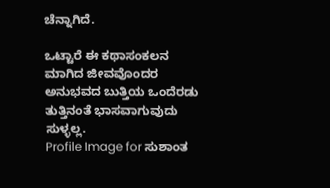ಚೆನ್ನಾಗಿದೆ.

ಒಟ್ಟಾರೆ ಈ ಕಥಾಸಂಕಲನ ಮಾಗಿದ ಜೀವವೊಂದರ ಅನುಭವದ ಬುತ್ತಿಯ ಒಂದೆರಡು ತುತ್ತಿನಂತೆ ಭಾಸವಾಗುವುದು ಸುಳ್ಳಲ್ಲ.
Profile Image for ಸುಶಾಂತ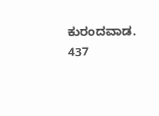ಕುರಂದವಾಡ.
437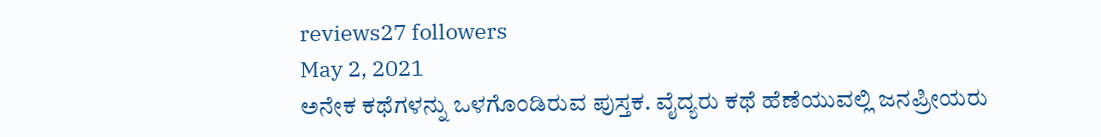reviews27 followers
May 2, 2021
ಅನೇಕ ಕಥೆಗಳನ್ನು ಒಳಗೊಂಡಿರುವ ಪುಸ್ತಕ. ವೈದ್ಯರು ಕಥೆ ಹೆಣೆಯುವಲ್ಲಿ ಜನಪ್ರೀಯರು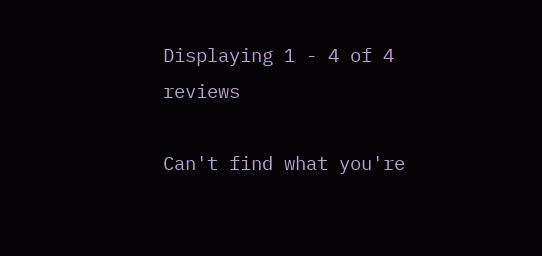Displaying 1 - 4 of 4 reviews

Can't find what you're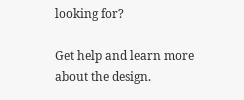looking for?

Get help and learn more about the design.